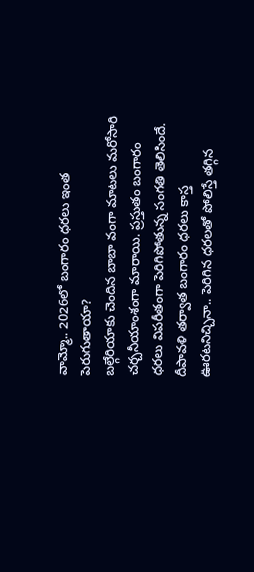వామ్మో.. 2026లో బంగారం ధరలు ఇంత పెరుగుతాయా?
బల్గేరియాకు చెందిన బాబా వంగా మాటలు మరోసారి చర్చనీయాంశంగా మారాయి. ప్రస్తుతం బంగారం ధరలు విపరీతంగా పెరిగిపోతున్న సంగతి తెలిసిందే. దీపావళి తర్వాత బంగారం ధరలు కాస్త ఊరటనిచ్చినా.. పెరిగిన ధరలతో పోలిస్తే తగ్గిన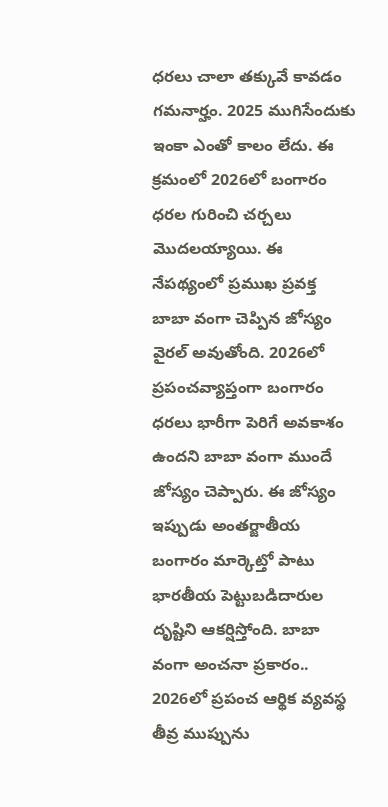ధరలు చాలా తక్కువే కావడం గమనార్హం. 2025 ముగిసేందుకు ఇంకా ఎంతో కాలం లేదు. ఈ క్రమంలో 2026లో బంగారం ధరల గురించి చర్చలు మొదలయ్యాయి. ఈ నేపథ్యంలో ప్రముఖ ప్రవక్త బాబా వంగా చెప్పిన జోస్యం వైరల్ అవుతోంది. 2026లో ప్రపంచవ్యాప్తంగా బంగారం ధరలు భారీగా పెరిగే అవకాశం ఉందని బాబా వంగా ముందే జోస్యం చెప్పారు. ఈ జోస్యం ఇప్పుడు అంతర్జాతీయ బంగారం మార్కెట్తో పాటు భారతీయ పెట్టుబడిదారుల దృష్టిని ఆకర్షిస్తోంది. బాబా వంగా అంచనా ప్రకారం.. 2026లో ప్రపంచ ఆర్థిక వ్యవస్థ తీవ్ర ముప్పును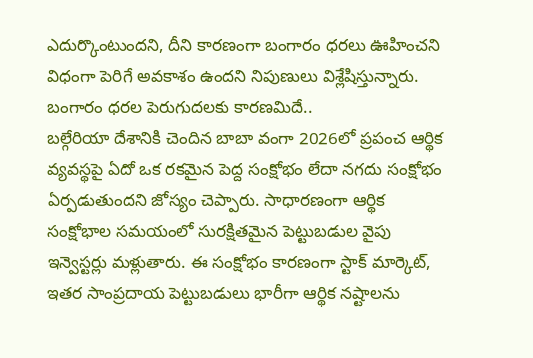ఎదుర్కొంటుందని, దీని కారణంగా బంగారం ధరలు ఊహించని విధంగా పెరిగే అవకాశం ఉందని నిపుణులు విశ్లేషిస్తున్నారు.
బంగారం ధరల పెరుగుదలకు కారణమిదే..
బల్గేరియా దేశానికి చెందిన బాబా వంగా 2026లో ప్రపంచ ఆర్థిక వ్యవస్థపై ఏదో ఒక రకమైన పెద్ద సంక్షోభం లేదా నగదు సంక్షోభం ఏర్పడుతుందని జోస్యం చెప్పారు. సాధారణంగా ఆర్థిక సంక్షోభాల సమయంలో సురక్షితమైన పెట్టుబడుల వైపు ఇన్వెస్టర్లు మళ్లుతారు. ఈ సంక్షోభం కారణంగా స్టాక్ మార్కెట్, ఇతర సాంప్రదాయ పెట్టుబడులు భారీగా ఆర్థిక నష్టాలను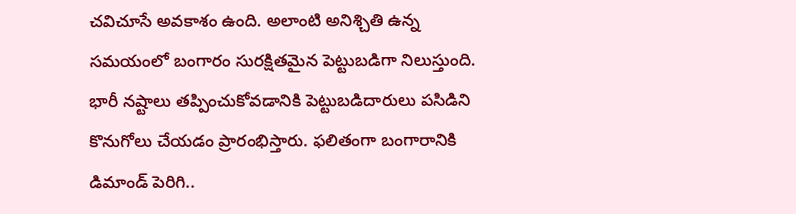చవిచూసే అవకాశం ఉంది. అలాంటి అనిశ్చితి ఉన్న సమయంలో బంగారం సురక్షితమైన పెట్టుబడిగా నిలుస్తుంది. భారీ నష్టాలు తప్పించుకోవడానికి పెట్టుబడిదారులు పసిడిని కొనుగోలు చేయడం ప్రారంభిస్తారు. ఫలితంగా బంగారానికి డిమాండ్ పెరిగి..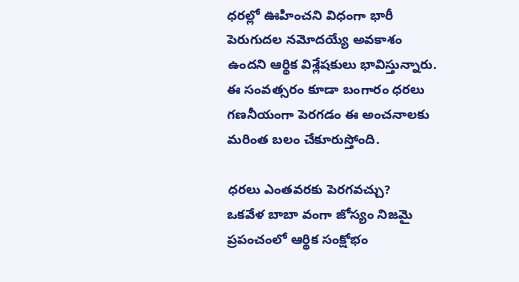ధరల్లో ఊహించని విధంగా భారీ పెరుగుదల నమోదయ్యే అవకాశం ఉందని ఆర్థిక విశ్లేషకులు భావిస్తున్నారు. ఈ సంవత్సరం కూడా బంగారం ధరలు గణనీయంగా పెరగడం ఈ అంచనాలకు మరింత బలం చేకూరుస్తోంది.

ధరలు ఎంతవరకు పెరగవచ్చు?
ఒకవేళ బాబా వంగా జోస్యం నిజమై ప్రపంచంలో ఆర్థిక సంక్షోభం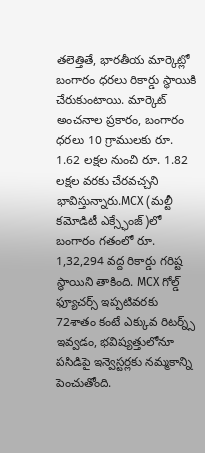తలెత్తితే, భారతీయ మార్కెట్లో బంగారం ధరలు రికార్డు స్థాయికి చేరుకుంటాయి. మార్కెట్ అంచనాల ప్రకారం, బంగారం ధరలు 10 గ్రాములకు రూ. 1.62 లక్షల నుంచి రూ. 1.82 లక్షల వరకు చేరవచ్చని భావిస్తున్నారు.MCX (మల్టీ కమోడిటీ ఎక్స్ఛేంజ్)లో బంగారం గతంలో రూ. 1,32,294 వద్ద రికార్డు గరిష్ట స్థాయిని తాకింది. MCX గోల్డ్ ఫ్యూచర్స్ ఇప్పటివరకు 72శాతం కంటే ఎక్కువ రిటర్న్స్ ఇవ్వడం, భవిష్యత్తులోనూ పసిడిపై ఇన్వెస్టర్లకు నమ్మకాన్ని పెంచుతోంది.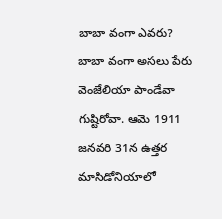బాబా వంగా ఎవరు?
బాబా వంగా అసలు పేరు వెంజేలియా పాండేవా గుష్టిరోవా. ఆమె 1911 జనవరి 31న ఉత్తర మాసిడోనియాలో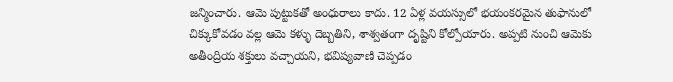జన్మించారు. ఆమె పుట్టుకతో అంధురాలు కాదు. 12 ఏళ్ల వయస్సులో భయంకరమైన తుఫానులో చిక్కుకోవడం వల్ల ఆమె కళ్ళు దెబ్బతిని, శాశ్వతంగా దృష్టిని కోల్పోయారు. అప్పటి నుంచి ఆమెకు అతీంద్రియ శక్తులు వచ్చాయని, భవిష్యవాణి చెప్పడం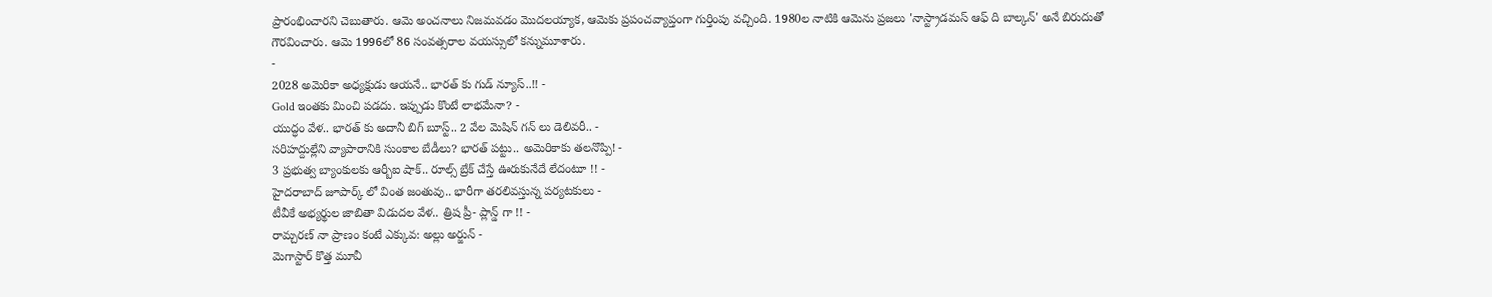ప్రారంభించారని చెబుతారు. ఆమె అంచనాలు నిజమవడం మొదలయ్యాక, ఆమెకు ప్రపంచవ్యాప్తంగా గుర్తింపు వచ్చింది. 1980ల నాటికి ఆమెను ప్రజలు 'నాస్ట్రాడమస్ ఆఫ్ ది బాల్కన్' అనే బిరుదుతో గౌరవించారు. ఆమె 1996లో 86 సంవత్సరాల వయస్సులో కన్నుమూశారు.
-
2028 అమెరికా అధ్యక్షుడు ఆయనే.. భారత్ కు గుడ్ న్యూస్..!! -
Gold ఇంతకు మించి పడదు. ఇప్పుడు కొంటే లాభమేనా? -
యుద్ధం వేళ.. భారత్ కు అదానీ బిగ్ బూస్ట్.. 2 వేల మెషిన్ గన్ లు డెలివరీ.. -
సరిహద్దుల్లేని వ్యాపారానికి సుంకాల బేడీలు? భారత్ పట్టు.. అమెరికాకు తలనొప్పి! -
3 ప్రభుత్వ బ్యాంకులకు ఆర్బీఐ షాక్.. రూల్స్ బ్రేక్ చేస్తే ఊరుకునేదే లేదంటూ !! -
హైదరాబాద్ జూపార్క్ లో వింత జంతువు.. భారీగా తరలివస్తున్న పర్యటకులు -
టీవీకే అభ్యర్థుల జాబితా విడుదల వేళ.. త్రిష ప్రీ- ప్లాన్డ్ గా !! -
రామ్చరణ్ నా ప్రాణం కంటే ఎక్కువ: అల్లు అర్జున్ -
మెగాస్టార్ కొత్త మూవీ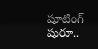షూటింగ్ షురూ..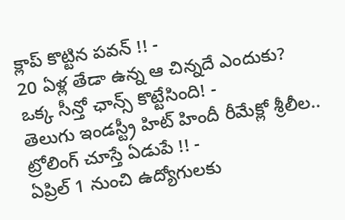క్లాప్ కొట్టిన పవన్ !! -
20 ఏళ్ల తేడా ఉన్న ఆ చిన్నదే ఎందుకు? ఒక్క సీన్తో ఛాన్స్ కొట్టేసింది! -
తెలుగు ఇండస్ట్రీ హిట్ హిందీ రీమేక్లో శ్రీలీల.. ట్రోలింగ్ చూస్తే ఏడుపే !! -
ఏప్రిల్ 1 నుంచి ఉద్యోగులకు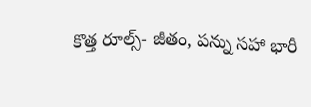కొత్త రూల్స్- జీతం, పన్ను సహా భారీ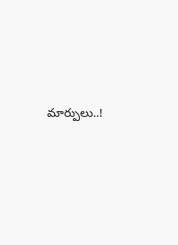మార్పులు..!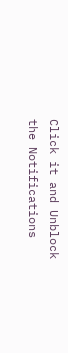Click it and Unblock the Notifications